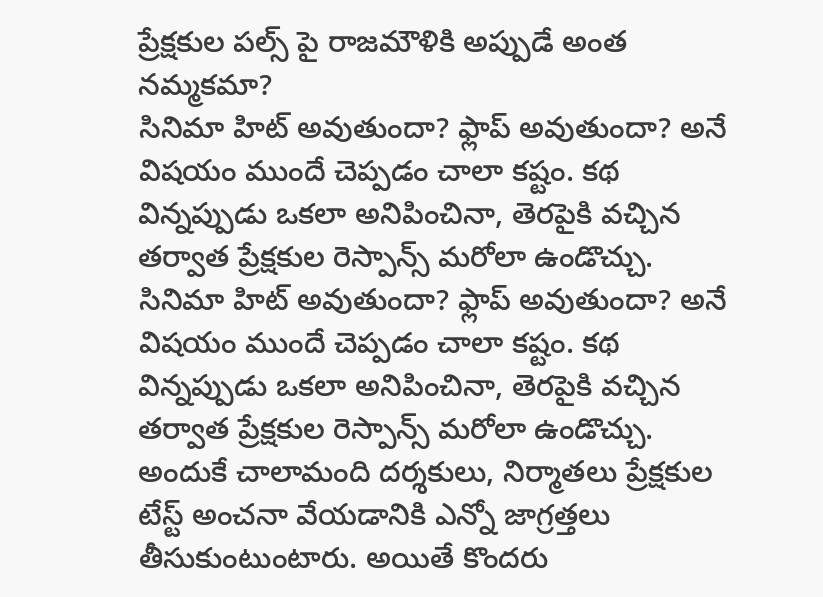ప్రేక్షకుల పల్స్ పై రాజమౌళికి అప్పుడే అంత నమ్మకమా?
సినిమా హిట్ అవుతుందా? ఫ్లాప్ అవుతుందా? అనే విషయం ముందే చెప్పడం చాలా కష్టం. కథ విన్నప్పుడు ఒకలా అనిపించినా, తెరపైకి వచ్చిన తర్వాత ప్రేక్షకుల రెస్పాన్స్ మరోలా ఉండొచ్చు.
సినిమా హిట్ అవుతుందా? ఫ్లాప్ అవుతుందా? అనే విషయం ముందే చెప్పడం చాలా కష్టం. కథ విన్నప్పుడు ఒకలా అనిపించినా, తెరపైకి వచ్చిన తర్వాత ప్రేక్షకుల రెస్పాన్స్ మరోలా ఉండొచ్చు. అందుకే చాలామంది దర్శకులు, నిర్మాతలు ప్రేక్షకుల టేస్ట్ అంచనా వేయడానికి ఎన్నో జాగ్రత్తలు తీసుకుంటుంటారు. అయితే కొందరు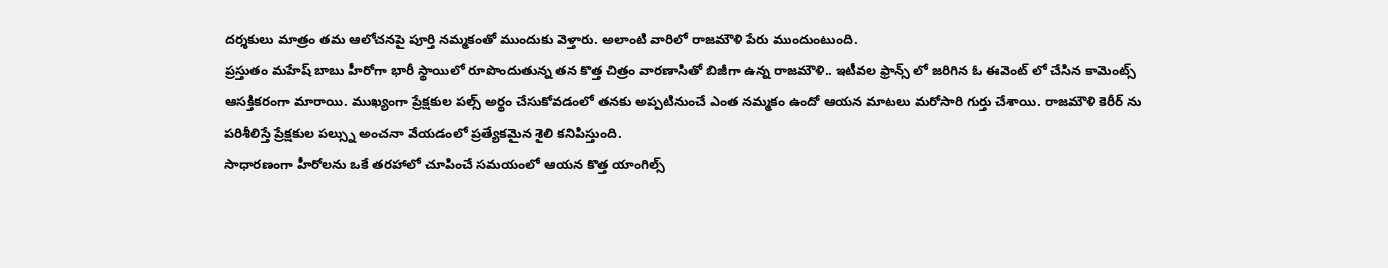దర్శకులు మాత్రం తమ ఆలోచనపై పూర్తి నమ్మకంతో ముందుకు వెళ్తారు. అలాంటి వారిలో రాజమౌళి పేరు ముందుంటుంది.
ప్రస్తుతం మహేష్ బాబు హీరోగా భారీ స్థాయిలో రూపొందుతున్న తన కొత్త చిత్రం వారణాసితో బిజీగా ఉన్న రాజమౌళి.. ఇటీవల ఫ్రాన్స్ లో జరిగిన ఓ ఈవెంట్ లో చేసిన కామెంట్స్ ఆసక్తికరంగా మారాయి. ముఖ్యంగా ప్రేక్షకుల పల్స్ అర్థం చేసుకోవడంలో తనకు అప్పటినుంచే ఎంత నమ్మకం ఉందో ఆయన మాటలు మరోసారి గుర్తు చేశాయి. రాజమౌళి కెరీర్ ను పరిశీలిస్తే ప్రేక్షకుల పల్స్ను అంచనా వేయడంలో ప్రత్యేకమైన శైలి కనిపిస్తుంది.
సాధారణంగా హీరోలను ఒకే తరహాలో చూపించే సమయంలో ఆయన కొత్త యాంగిల్స్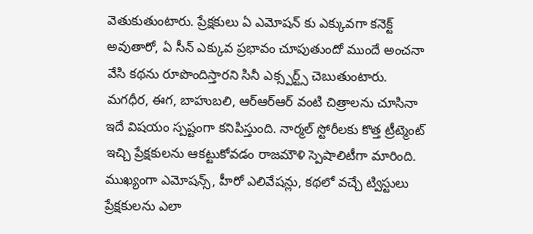వెతుకుతుంటారు. ప్రేక్షకులు ఏ ఎమోషన్ కు ఎక్కువగా కనెక్ట్ అవుతారో, ఏ సీన్ ఎక్కువ ప్రభావం చూపుతుందో ముందే అంచనా వేసి కథను రూపొందిస్తారని సినీ ఎక్స్పర్ట్స్ చెబుతుంటారు. మగధీర, ఈగ, బాహుబలి, ఆర్ఆర్ఆర్ వంటి చిత్రాలను చూసినా ఇదే విషయం స్పష్టంగా కనిపిస్తుంది. నార్మల్ స్టోరీలకు కొత్త ట్రీట్మెంట్ ఇచ్చి ప్రేక్షకులను ఆకట్టుకోవడం రాజమౌళి స్పెషాలిటీగా మారింది.
ముఖ్యంగా ఎమోషన్స్, హీరో ఎలివేషన్లు, కథలో వచ్చే ట్విస్టులు ప్రేక్షకులను ఎలా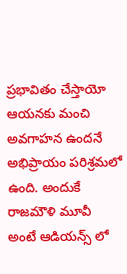ప్రభావితం చేస్తాయో ఆయనకు మంచి అవగాహన ఉందనే అభిప్రాయం పరిశ్రమలో ఉంది. అందుకే రాజమౌళి మూవీ అంటే ఆడియన్స్ లో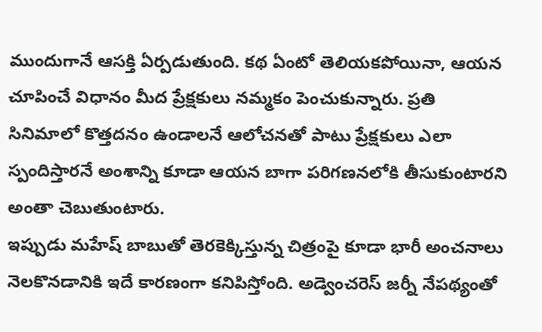ముందుగానే ఆసక్తి ఏర్పడుతుంది. కథ ఏంటో తెలియకపోయినా, ఆయన చూపించే విధానం మీద ప్రేక్షకులు నమ్మకం పెంచుకున్నారు. ప్రతి సినిమాలో కొత్తదనం ఉండాలనే ఆలోచనతో పాటు ప్రేక్షకులు ఎలా స్పందిస్తారనే అంశాన్ని కూడా ఆయన బాగా పరిగణనలోకి తీసుకుంటారని అంతా చెబుతుంటారు.
ఇప్పుడు మహేష్ బాబుతో తెరకెక్కిస్తున్న చిత్రంపై కూడా భారీ అంచనాలు నెలకొనడానికి ఇదే కారణంగా కనిపిస్తోంది. అడ్వెంచరెస్ జర్నీ నేపథ్యంతో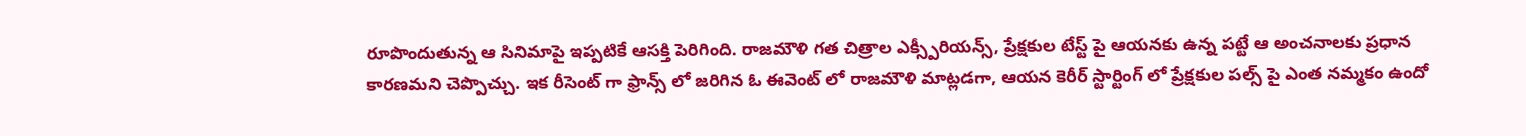రూపొందుతున్న ఆ సినిమాపై ఇప్పటికే ఆసక్తి పెరిగింది. రాజమౌళి గత చిత్రాల ఎక్స్పీరియన్స్, ప్రేక్షకుల టేస్ట్ పై ఆయనకు ఉన్న పట్టే ఆ అంచనాలకు ప్రధాన కారణమని చెప్పొచ్చు. ఇక రీసెంట్ గా ఫ్రాన్స్ లో జరిగిన ఓ ఈవెంట్ లో రాజమౌళి మాట్లడగా, ఆయన కెరీర్ స్టార్టింగ్ లో ప్రేక్షకుల పల్స్ పై ఎంత నమ్మకం ఉందో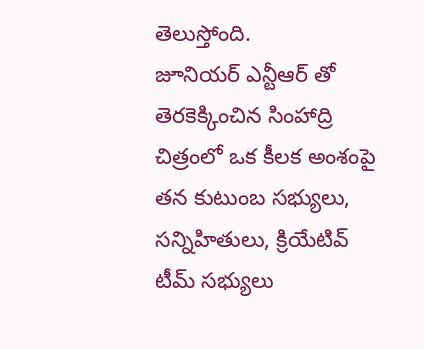తెలుస్తోంది.
జూనియర్ ఎన్టీఆర్ తో తెరకెక్కించిన సింహాద్రి చిత్రంలో ఒక కీలక అంశంపై తన కుటుంబ సభ్యులు, సన్నిహితులు, క్రియేటివ్ టీమ్ సభ్యులు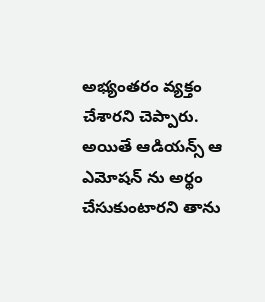అభ్యంతరం వ్యక్తం చేశారని చెప్పారు. అయితే ఆడియన్స్ ఆ ఎమోషన్ ను అర్థం చేసుకుంటారని తాను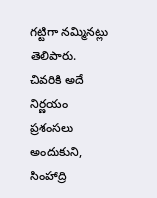గట్టిగా నమ్మినట్లు తెలిపారు. చివరికి అదే నిర్ణయం ప్రశంసలు అందుకుని, సింహాద్రి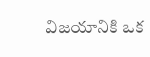విజయానికి ఒక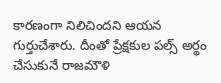కారణంగా నిలిచిందని ఆయన గుర్తుచేశారు. దీంతో ప్రేక్షకుల పల్స్ అర్థం చేసుకునే రాజమౌళి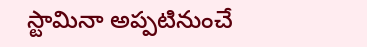స్టామినా అప్పటినుంచే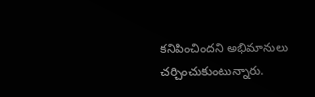కనిపించిందని అభిమానులు చర్చించుకుంటున్నారు.